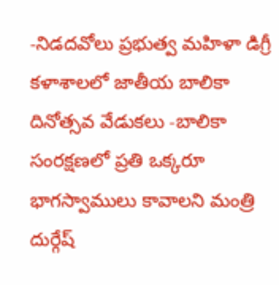-నిడదవోలు ప్రభుత్వ మహిళా డిగ్రీ కళాశాలలో జాతీయ బాలికా దినోత్సవ వేడుకలు -బాలికా సంరక్షణలో ప్రతి ఒక్కరూ భాగస్వాములు కావాలని మంత్రి దుర్గేష్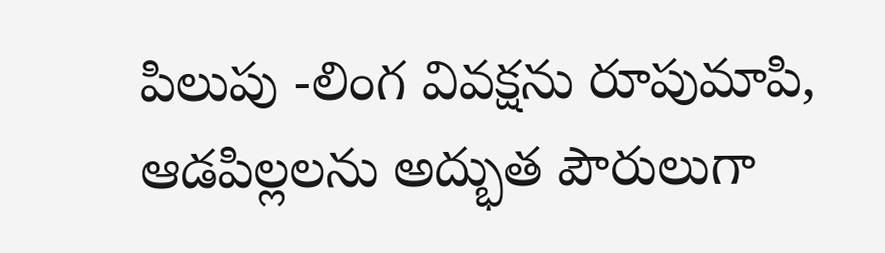పిలుపు -లింగ వివక్షను రూపుమాపి, ఆడపిల్లలను అద్భుత పౌరులుగా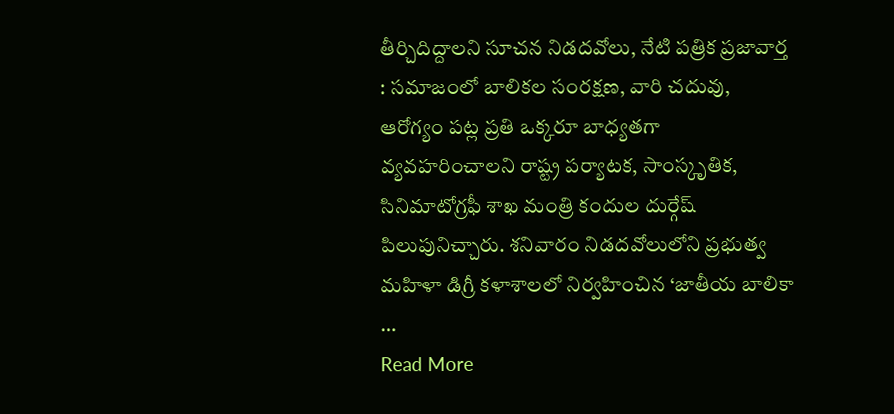తీర్చిదిద్దాలని సూచన నిడదవోలు, నేటి పత్రిక ప్రజావార్త : సమాజంలో బాలికల సంరక్షణ, వారి చదువు, ఆరోగ్యం పట్ల ప్రతి ఒక్కరూ బాధ్యతగా వ్యవహరించాలని రాష్ట్ర పర్యాటక, సాంస్కృతిక, సినిమాటోగ్రఫీ శాఖ మంత్రి కందుల దుర్గేష్ పిలుపునిచ్చారు. శనివారం నిడదవోలులోని ప్రభుత్వ మహిళా డిగ్రీ కళాశాలలో నిర్వహించిన ‘జాతీయ బాలికా …
Read More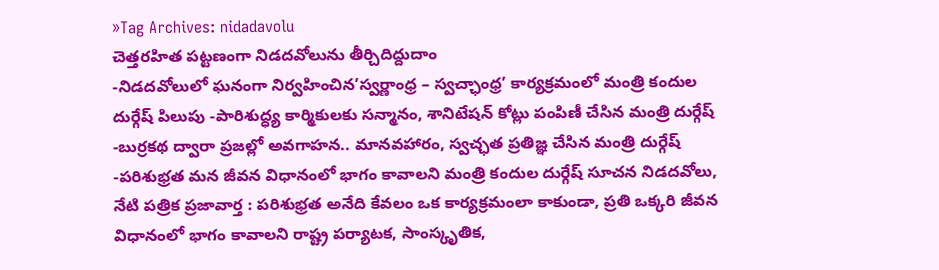»Tag Archives: nidadavolu
చెత్తరహిత పట్టణంగా నిడదవోలును తీర్చిదిద్దుదాం
-నిడదవోలులో ఘనంగా నిర్వహించిన’స్వర్ణాంధ్ర – స్వచ్ఛాంధ్ర’ కార్యక్రమంలో మంత్రి కందుల దుర్గేష్ పిలుపు -పారిశుద్ధ్య కార్మికులకు సన్మానం, శానిటేషన్ కోట్లు పంపిణీ చేసిన మంత్రి దుర్గేష్ -బుర్రకథ ద్వారా ప్రజల్లో అవగాహన.. మానవహారం, స్వచ్ఛత ప్రతిజ్ఞ చేసిన మంత్రి దుర్గేష్ -పరిశుభ్రత మన జీవన విధానంలో భాగం కావాలని మంత్రి కందుల దుర్గేష్ సూచన నిడదవోలు, నేటి పత్రిక ప్రజావార్త : పరిశుభ్రత అనేది కేవలం ఒక కార్యక్రమంలా కాకుండా, ప్రతి ఒక్కరి జీవన విధానంలో భాగం కావాలని రాష్ట్ర పర్యాటక, సాంస్కృతిక,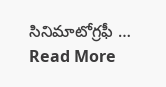సినిమాటోగ్రఫీ …
Read More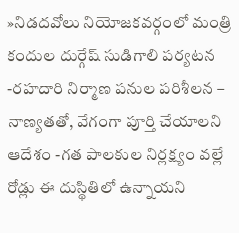»నిడదవోలు నియోజకవర్గంలో మంత్రి కందుల దుర్గేష్ సుడిగాలి పర్యటన
-రహదారి నిర్మాణ పనుల పరిశీలన – నాణ్యతతో, వేగంగా పూర్తి చేయాలని ఆదేశం -గత పాలకుల నిర్లక్ష్యం వల్లే రోడ్లు ఈ దుస్థితిలో ఉన్నాయని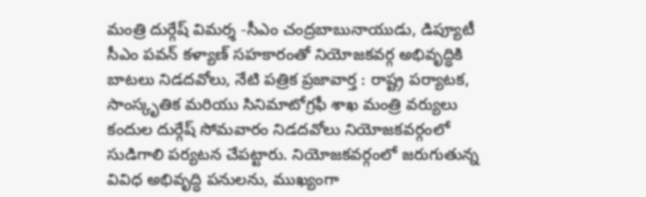మంత్రి దుర్గేష్ విమర్శ -సీఎం చంద్రబాబునాయుడు, డిప్యూటీ సీఎం పవన్ కళ్యాణ్ సహకారంతో నియోజకవర్గ అభివృద్ధికి బాటలు నిడదవోలు, నేటి పత్రిక ప్రజావార్త : రాష్ట్ర పర్యాటక, సాంస్కృతిక మరియు సినిమాటోగ్రఫీ శాఖ మంత్రి వర్యులు కందుల దుర్గేష్ సోమవారం నిడదవోలు నియోజకవర్గంలో సుడిగాలి పర్యటన చేపట్టారు. నియోజకవర్గంలో జరుగుతున్న వివిధ అభివృద్ధి పనులను, ముఖ్యంగా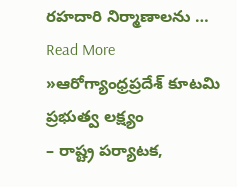రహదారి నిర్మాణాలను …
Read More »ఆరోగ్యాంధ్రప్రదేశ్ కూటమి ప్రభుత్వ లక్ష్యం
– రాష్ట్ర పర్యాటక,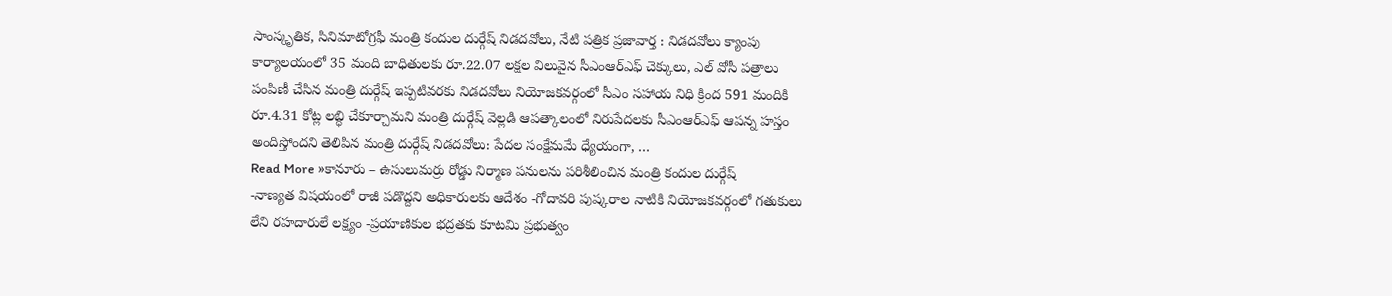సాంస్కృతిక, సినిమాటోగ్రఫీ మంత్రి కందుల దుర్గేష్ నిడదవోలు, నేటి పత్రిక ప్రజావార్త : నిడదవోలు క్యాంపు కార్యాలయంలో 35 మంది బాధితులకు రూ.22.07 లక్షల విలువైన సీఎంఆర్ఎఫ్ చెక్కులు, ఎల్ వోసీ పత్రాలు పంపిణీ చేసిన మంత్రి దుర్గేష్ ఇప్పటివరకు నిడదవోలు నియోజకవర్గంలో సీఎం సహాయ నిధి క్రింద 591 మందికి రూ.4.31 కోట్ల లబ్ధి చేకూర్చామని మంత్రి దుర్గేష్ వెల్లడి ఆపత్కాలంలో నిరుపేదలకు సీఎంఆర్ఎఫ్ ఆపన్న హస్తం అందిస్తోందని తెలిపిన మంత్రి దుర్గేష్ నిడదవోలు: పేదల సంక్షేమమే ధ్యేయంగా, …
Read More »కానూరు – ఉసులుమర్రు రోడ్డు నిర్మాణ పనులను పరిశీలించిన మంత్రి కందుల దుర్గేష్
-నాణ్యత విషయంలో రాజీ పడొద్దని అధికారులకు ఆదేశం -గోదావరి పుష్కరాల నాటికి నియోజకవర్గంలో గతుకులు లేని రహదారులే లక్ష్యం -ప్రయాణికుల భద్రతకు కూటమి ప్రభుత్వం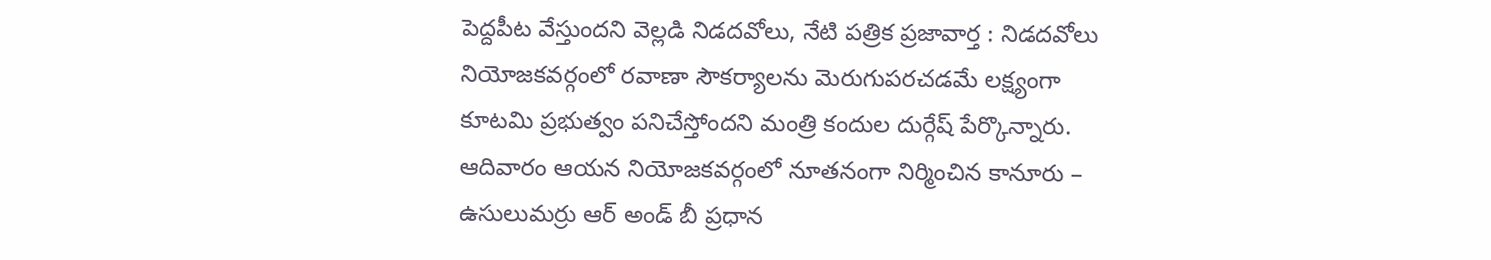పెద్దపీట వేస్తుందని వెల్లడి నిడదవోలు, నేటి పత్రిక ప్రజావార్త : నిడదవోలు నియోజకవర్గంలో రవాణా సౌకర్యాలను మెరుగుపరచడమే లక్ష్యంగా కూటమి ప్రభుత్వం పనిచేస్తోందని మంత్రి కందుల దుర్గేష్ పేర్కొన్నారు. ఆదివారం ఆయన నియోజకవర్గంలో నూతనంగా నిర్మించిన కానూరు – ఉసులుమర్రు ఆర్ అండ్ బీ ప్రధాన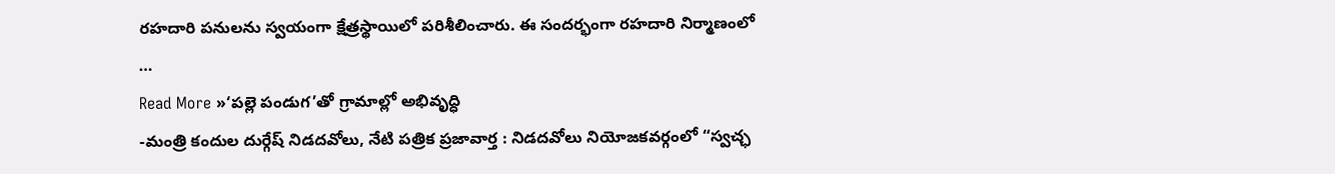రహదారి పనులను స్వయంగా క్షేత్రస్థాయిలో పరిశీలించారు. ఈ సందర్భంగా రహదారి నిర్మాణంలో …
Read More »‘పల్లె పండుగ’తో గ్రామాల్లో అభివృద్ధి
-మంత్రి కందుల దుర్గేష్ నిడదవోలు, నేటి పత్రిక ప్రజావార్త : నిడదవోలు నియోజకవర్గంలో “స్వచ్ఛ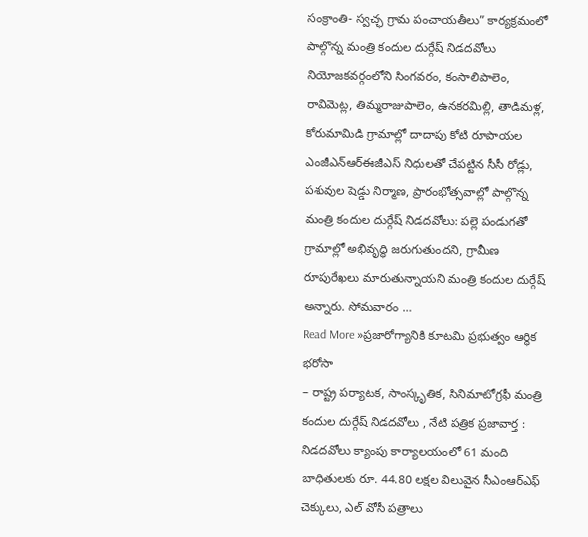సంక్రాంతి- స్వచ్ఛ గ్రామ పంచాయతీలు” కార్యక్రమంలో పాల్గొన్న మంత్రి కందుల దుర్గేష్ నిడదవోలు నియోజకవర్గంలోని సింగవరం, కంసాలిపాలెం, రావిమెట్ల, తిమ్మరాజుపాలెం, ఉనకరమిల్లి, తాడిమళ్ల, కోరుమామిడి గ్రామాల్లో దాదాపు కోటి రూపాయల ఎంజీఎన్ఆర్ఈజీఎస్ నిధులతో చేపట్టిన సీసీ రోడ్లు, పశువుల షెడ్డు నిర్మాణ, ప్రారంభోత్సవాల్లో పాల్గొన్న మంత్రి కందుల దుర్గేష్ నిడదవోలు: పల్లె పండుగతో గ్రామాల్లో అభివృద్ధి జరుగుతుందని, గ్రామీణ రూపురేఖలు మారుతున్నాయని మంత్రి కందుల దుర్గేష్ అన్నారు. సోమవారం …
Read More »ప్రజారోగ్యానికి కూటమి ప్రభుత్వం ఆర్థిక భరోసా
– రాష్ట్ర పర్యాటక, సాంస్కృతిక, సినిమాటోగ్రఫీ మంత్రి కందుల దుర్గేష్ నిడదవోలు , నేటి పత్రిక ప్రజావార్త : నిడదవోలు క్యాంపు కార్యాలయంలో 61 మంది బాధితులకు రూ. 44.80 లక్షల విలువైన సీఎంఆర్ఎఫ్ చెక్కులు, ఎల్ వోసీ పత్రాలు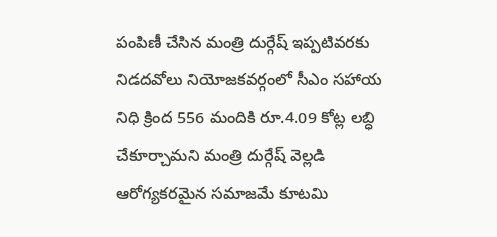పంపిణీ చేసిన మంత్రి దుర్గేష్ ఇప్పటివరకు నిడదవోలు నియోజకవర్గంలో సీఎం సహాయ నిధి క్రింద 556 మందికి రూ.4.09 కోట్ల లబ్ధి చేకూర్చామని మంత్రి దుర్గేష్ వెల్లడి ఆరోగ్యకరమైన సమాజమే కూటమి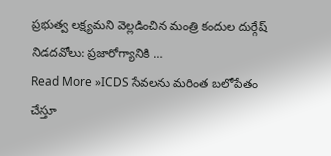ప్రభుత్వ లక్ష్యమని వెల్లడించిన మంత్రి కందుల దుర్గేష్ నిడదవోలు: ప్రజారోగ్యానికి …
Read More »ICDS సేవలను మరింత బలోపేతం చేస్తూ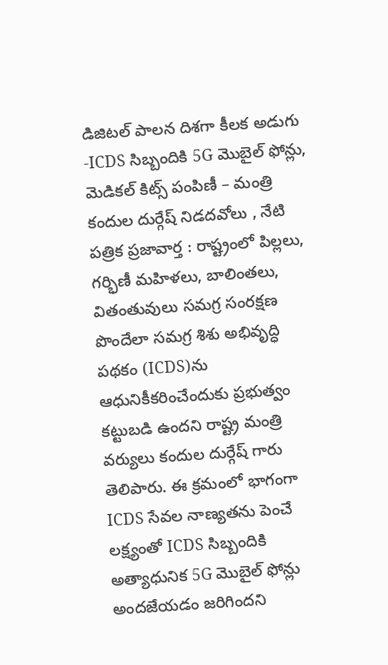డిజిటల్ పాలన దిశగా కీలక అడుగు
-ICDS సిబ్బందికి 5G మొబైల్ ఫోన్లు, మెడికల్ కిట్స్ పంపిణీ – మంత్రి కందుల దుర్గేష్ నిడదవోలు , నేటి పత్రిక ప్రజావార్త : రాష్ట్రంలో పిల్లలు, గర్భిణీ మహిళలు, బాలింతలు, వితంతువులు సమగ్ర సంరక్షణ పొందేలా సమగ్ర శిశు అభివృద్ధి పథకం (ICDS)ను ఆధునికీకరించేందుకు ప్రభుత్వం కట్టుబడి ఉందని రాష్ట్ర మంత్రి వర్యులు కందుల దుర్గేష్ గారు తెలిపారు. ఈ క్రమంలో భాగంగా ICDS సేవల నాణ్యతను పెంచే లక్ష్యంతో ICDS సిబ్బందికి అత్యాధునిక 5G మొబైల్ ఫోన్లు అందజేయడం జరిగిందని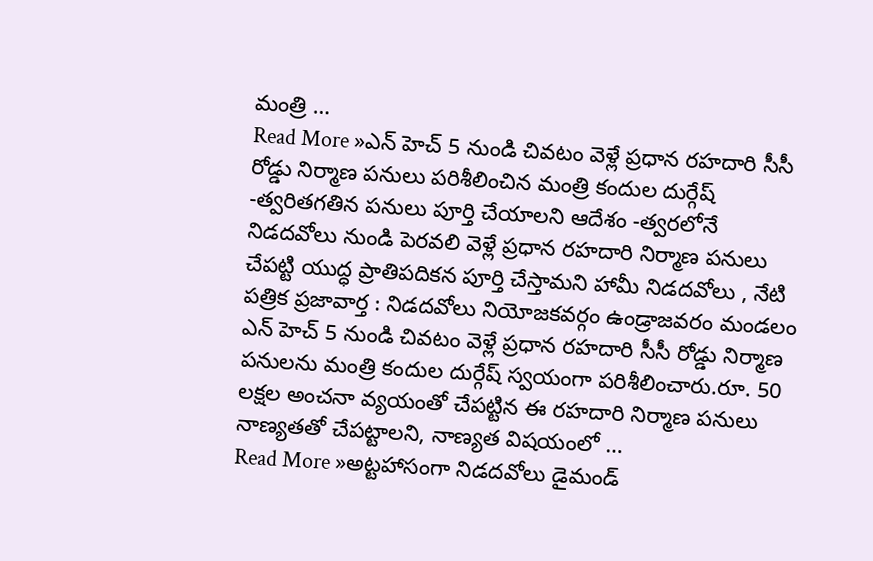మంత్రి …
Read More »ఎన్ హెచ్ 5 నుండి చివటం వెళ్లే ప్రధాన రహదారి సీసీ రోడ్డు నిర్మాణ పనులు పరిశీలించిన మంత్రి కందుల దుర్గేష్
-త్వరితగతిన పనులు పూర్తి చేయాలని ఆదేశం -త్వరలోనే నిడదవోలు నుండి పెరవలి వెళ్లే ప్రధాన రహదారి నిర్మాణ పనులు చేపట్టి యుద్ధ ప్రాతిపదికన పూర్తి చేస్తామని హామీ నిడదవోలు , నేటి పత్రిక ప్రజావార్త : నిడదవోలు నియోజకవర్గం ఉండ్రాజవరం మండలం ఎన్ హెచ్ 5 నుండి చివటం వెళ్లే ప్రధాన రహదారి సీసీ రోడ్డు నిర్మాణ పనులను మంత్రి కందుల దుర్గేష్ స్వయంగా పరిశీలించారు.రూ. 50 లక్షల అంచనా వ్యయంతో చేపట్టిన ఈ రహదారి నిర్మాణ పనులు నాణ్యతతో చేపట్టాలని, నాణ్యత విషయంలో …
Read More »అట్టహాసంగా నిడదవోలు డైమండ్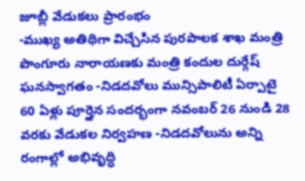జూబ్లీ వేడుకలు ప్రారంభం
-ముఖ్య అతిథిగా విచ్చేసిన పురపాలక శాఖ మంత్రి పొంగూరు నారాయణకు మంత్రి కందుల దుర్గేష్ ఘనస్వాగతం -నిడదవోలు మున్సిపాలిటీ ఏర్పాటై 60 ఏళ్లు పూర్తైన సందర్భంగా నవంబర్ 26 నుండి 28 వరకు వేడుకల నిర్వహణ -నిడదవోలును అన్ని రంగాల్లో అభివృద్ధి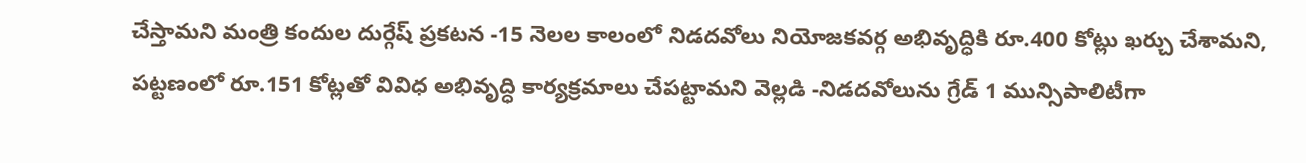చేస్తామని మంత్రి కందుల దుర్గేష్ ప్రకటన -15 నెలల కాలంలో నిడదవోలు నియోజకవర్గ అభివృద్ధికి రూ.400 కోట్లు ఖర్చు చేశామని, పట్టణంలో రూ.151 కోట్లతో వివిధ అభివృద్ధి కార్యక్రమాలు చేపట్టామని వెల్లడి -నిడదవోలును గ్రేడ్ 1 మున్సిపాలిటీగా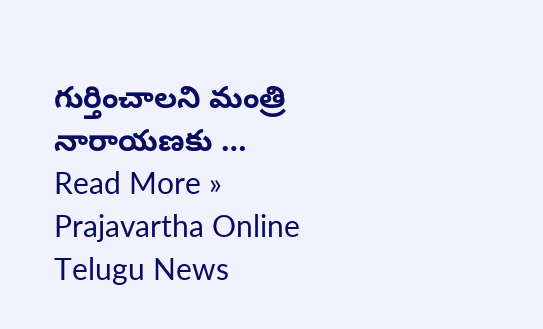గుర్తించాలని మంత్రి నారాయణకు …
Read More »
Prajavartha Online Telugu News